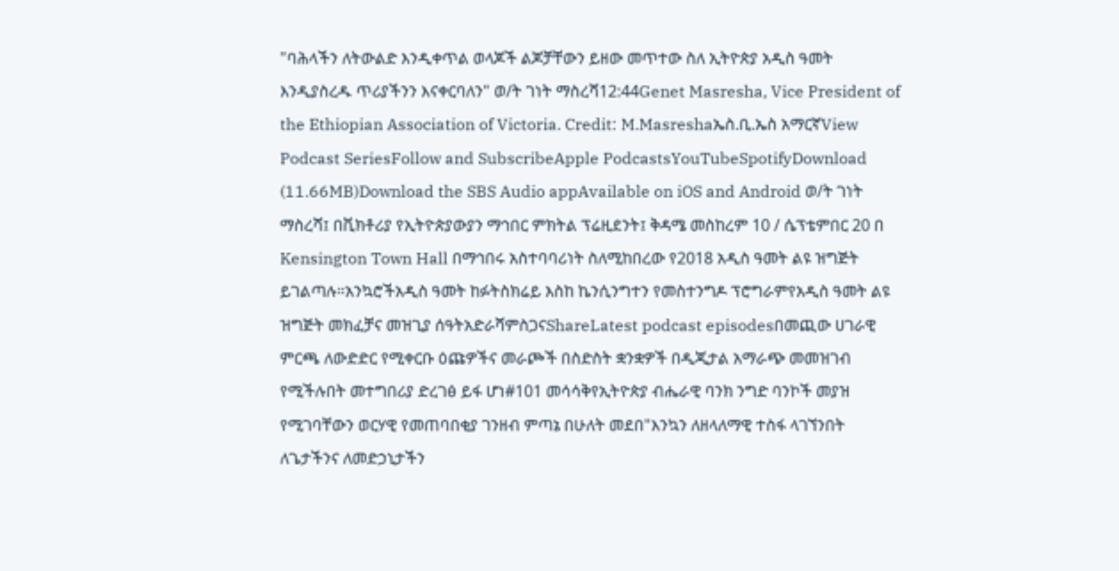"ባሕላችን ለትውልድ እንዲቀጥል ወላጆች ልጆቻቸውን ይዘው መጥተው ስለ ኢትዮጵያ አዲስ ዓመት እንዲያስረዱ ጥሪያችንን እናቀርባለን" ወ/ት ገነት ማስረሻ12:44Genet Masresha, Vice President of the Ethiopian Association of Victoria. Credit: M.Masreshaኤስ.ቢ.ኤስ አማርኛView Podcast SeriesFollow and SubscribeApple PodcastsYouTubeSpotifyDownload (11.66MB)Download the SBS Audio appAvailable on iOS and Android ወ/ት ገነት ማስረሻ፤ በቪክቶሪያ የኢትዮጵያውያን ማኅበር ምክትል ፕሬዚደንት፤ ቅዳሜ መስከረም 10 / ሴፕቴምበር 20 በ Kensington Town Hall በማኅበሩ አስተባባሪነት ስለሚከበረው የ2018 አዲስ ዓመት ልዩ ዝግጅት ይገልጣሉ።አንኳሮችአዲስ ዓመት ከፉትስክሬይ እስከ ኬንሲንግተን የመስተንግዶ ፕሮግራምየአዲስ ዓመት ልዩ ዝግጅት መክፈቻና መዝጊያ ሰዓትአድራሻምስጋናShareLatest podcast episodesበመጪው ሀገራዊ ምርጫ ለውድድር የሚቀርቡ ዕጩዎችና መራጮች በስድስት ቋንቋዎች በዲጂታል አማራጭ መመዝገብ የሚችሉበት መተግበሪያ ድረገፅ ይፋ ሆነ#101 መሳሳቅየኢትዮጵያ ብሔራዊ ባንክ ንግድ ባንኮች መያዝ የሚገባቸውን ወርሃዊ የመጠባበቂያ ገንዘብ ምጣኔ በሁለት መደበ"እንኳን ለዘላለማዊ ተስፋ ላገኘንበት ለጌታችንና ለመድኃኒታችን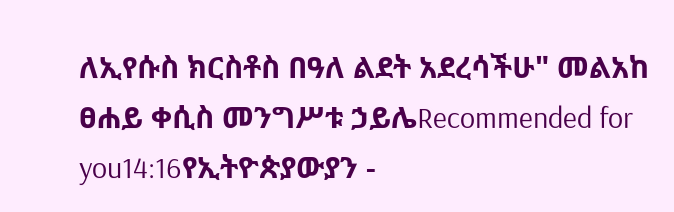ለኢየሱስ ክርስቶስ በዓለ ልደት አደረሳችሁ" መልአከ ፀሐይ ቀሲስ መንግሥቱ ኃይሌRecommended for you14:16የኢትዮጵያውያን -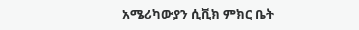አሜሪካውያን ሲቪክ ምክር ቤት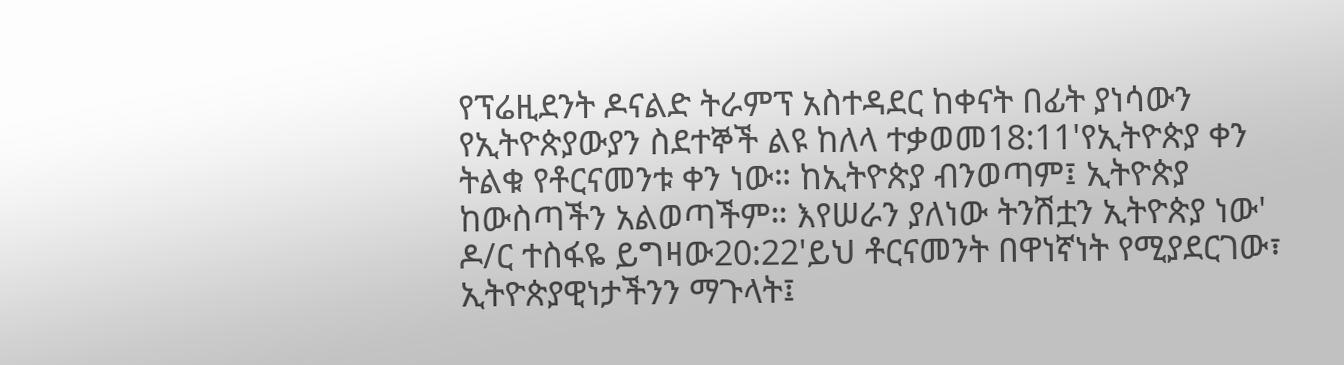የፕሬዚደንት ዶናልድ ትራምፕ አስተዳደር ከቀናት በፊት ያነሳውን የኢትዮጵያውያን ስደተኞች ልዩ ከለላ ተቃወመ18:11'የኢትዮጵያ ቀን ትልቁ የቶርናመንቱ ቀን ነው። ከኢትዮጵያ ብንወጣም፤ ኢትዮጵያ ከውስጣችን አልወጣችም። እየሠራን ያለነው ትንሽቷን ኢትዮጵያ ነው' ዶ/ር ተስፋዬ ይግዛው20:22'ይህ ቶርናመንት በዋነኛነት የሚያደርገው፣ ኢትዮጵያዊነታችንን ማጉላት፤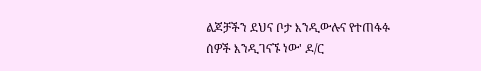ልጆቻችን ደህና ቦታ እንዲውሉና የተጠፋፉ ሰዎች እንዲገናኙ ነው' ዶ/ር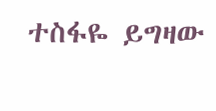ተስፋዬ ይግዛው